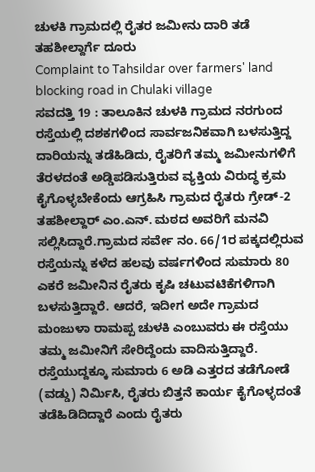ಚುಳಕಿ ಗ್ರಾಮದಲ್ಲಿ ರೈತರ ಜಮೀನು ದಾರಿ ತಡೆ ತಹಶೀಲ್ದಾರ್ಗೆ ದೂರು
Complaint to Tahsildar over farmers' land blocking road in Chulaki village
ಸವದತ್ತಿ 19 : ತಾಲೂಕಿನ ಚುಳಕಿ ಗ್ರಾಮದ ನರಗುಂದ ರಸ್ತೆಯಲ್ಲಿ ದಶಕಗಳಿಂದ ಸಾರ್ವಜನಿಕವಾಗಿ ಬಳಸುತ್ತಿದ್ದ ದಾರಿಯನ್ನು ತಡೆಹಿಡಿದು, ರೈತರಿಗೆ ತಮ್ಮ ಜಮೀನುಗಳಿಗೆ ತೆರಳದಂತೆ ಅಡ್ಡಿಪಡಿಸುತ್ತಿರುವ ವ್ಯಕ್ತಿಯ ವಿರುದ್ಧ ಕ್ರಮ ಕೈಗೊಳ್ಳಬೇಕೆಂದು ಆಗ್ರಹಿಸಿ ಗ್ರಾಮದ ರೈತರು ಗ್ರೇಡ್-2 ತಹಶೀಲ್ದಾರ್ ಎಂ.ಎನ್. ಮಠದ ಅವರಿಗೆ ಮನವಿ ಸಲ್ಲಿಸಿದ್ದಾರೆ.ಗ್ರಾಮದ ಸರ್ವೇ ನಂ. 66/1ರ ಪಕ್ಕದಲ್ಲಿರುವ ರಸ್ತೆಯನ್ನು ಕಳೆದ ಹಲವು ವರ್ಷಗಳಿಂದ ಸುಮಾರು 80 ಎಕರೆ ಜಮೀನಿನ ರೈತರು ಕೃಷಿ ಚಟುವಟಿಕೆಗಳಿಗಾಗಿ ಬಳಸುತ್ತಿದ್ದಾರೆ. ಆದರೆ, ಇದೀಗ ಅದೇ ಗ್ರಾಮದ ಮಂಜುಳಾ ರಾಮಪ್ಪ ಚುಳಕಿ ಎಂಬುವರು ಈ ರಸ್ತೆಯು ತಮ್ಮ ಜಮೀನಿಗೆ ಸೇರಿದ್ದೆಂದು ವಾದಿಸುತ್ತಿದ್ದಾರೆ.
ರಸ್ತೆಯುದ್ದಕ್ಕೂ ಸುಮಾರು 6 ಅಡಿ ಎತ್ತರದ ತಡೆಗೋಡೆ (ವಡ್ಡು) ನಿರ್ಮಿಸಿ, ರೈತರು ಬಿತ್ತನೆ ಕಾರ್ಯ ಕೈಗೊಳ್ಳದಂತೆ ತಡೆಹಿಡಿದಿದ್ದಾರೆ ಎಂದು ರೈತರು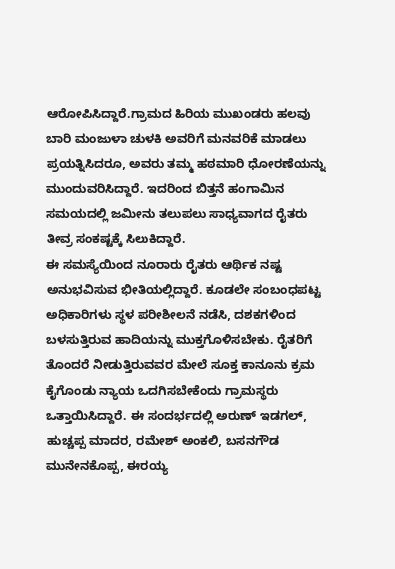ಆರೋಪಿಸಿದ್ದಾರೆ.ಗ್ರಾಮದ ಹಿರಿಯ ಮುಖಂಡರು ಹಲವು ಬಾರಿ ಮಂಜುಳಾ ಚುಳಕಿ ಅವರಿಗೆ ಮನವರಿಕೆ ಮಾಡಲು ಪ್ರಯತ್ನಿಸಿದರೂ, ಅವರು ತಮ್ಮ ಹಠಮಾರಿ ಧೋರಣೆಯನ್ನು ಮುಂದುವರಿಸಿದ್ದಾರೆ. ಇದರಿಂದ ಬಿತ್ತನೆ ಹಂಗಾಮಿನ ಸಮಯದಲ್ಲಿ ಜಮೀನು ತಲುಪಲು ಸಾಧ್ಯವಾಗದ ರೈತರು ತೀವ್ರ ಸಂಕಷ್ಟಕ್ಕೆ ಸಿಲುಕಿದ್ದಾರೆ.
ಈ ಸಮಸ್ಯೆಯಿಂದ ನೂರಾರು ರೈತರು ಆರ್ಥಿಕ ನಷ್ಟ ಅನುಭವಿಸುವ ಭೀತಿಯಲ್ಲಿದ್ದಾರೆ. ಕೂಡಲೇ ಸಂಬಂಧಪಟ್ಟ ಅಧಿಕಾರಿಗಳು ಸ್ಥಳ ಪರೀಶೀಲನೆ ನಡೆಸಿ, ದಶಕಗಳಿಂದ ಬಳಸುತ್ತಿರುವ ಹಾದಿಯನ್ನು ಮುಕ್ತಗೊಳಿಸಬೇಕು. ರೈತರಿಗೆ ತೊಂದರೆ ನೀಡುತ್ತಿರುವವರ ಮೇಲೆ ಸೂಕ್ತ ಕಾನೂನು ಕ್ರಮ ಕೈಗೊಂಡು ನ್ಯಾಯ ಒದಗಿಸಬೇಕೆಂದು ಗ್ರಾಮಸ್ಥರು ಒತ್ತಾಯಿಸಿದ್ದಾರೆ. ಈ ಸಂದರ್ಭದಲ್ಲಿ ಅರುಣ್ ಇಡಗಲ್, ಹುಚ್ಚಪ್ಪ ಮಾದರ, ರಮೇಶ್ ಅಂಕಲಿ, ಬಸನಗೌಡ ಮುನೇನಕೊಪ್ಪ, ಈರಯ್ಯ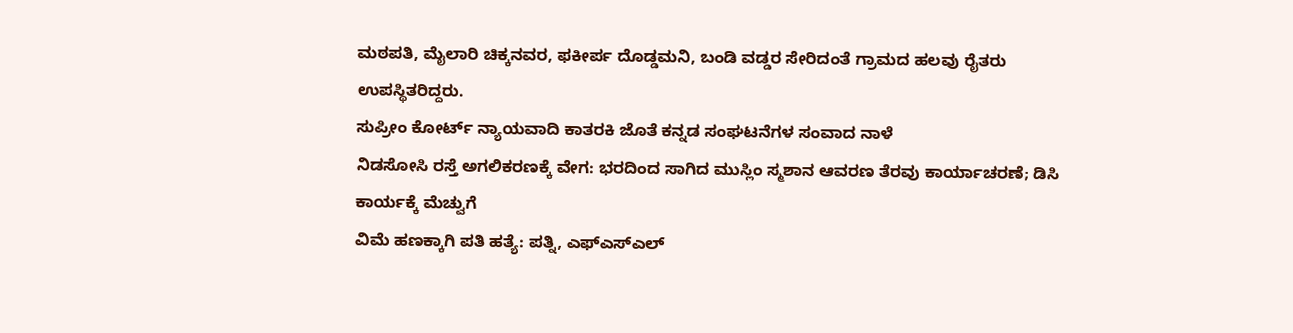ಮಠಪತಿ, ಮೈಲಾರಿ ಚಿಕ್ಕನವರ, ಫಕೀರ್ಪ ದೊಡ್ಡಮನಿ, ಬಂಡಿ ವಡ್ಡರ ಸೇರಿದಂತೆ ಗ್ರಾಮದ ಹಲವು ರೈತರು ಉಪಸ್ಥಿತರಿದ್ದರು.
ಸುಪ್ರೀಂ ಕೋರ್ಟ್ ನ್ಯಾಯವಾದಿ ಕಾತರಕಿ ಜೊತೆ ಕನ್ನಡ ಸಂಘಟನೆಗಳ ಸಂವಾದ ನಾಳೆ
ನಿಡಸೋಸಿ ರಸ್ತೆ ಅಗಲಿಕರಣಕ್ಕೆ ವೇಗ: ಭರದಿಂದ ಸಾಗಿದ ಮುಸ್ಲಿಂ ಸ್ಮಶಾನ ಆವರಣ ತೆರವು ಕಾರ್ಯಾಚರಣೆ; ಡಿಸಿ ಕಾರ್ಯಕ್ಕೆ ಮೆಚ್ವುಗೆ
ವಿಮೆ ಹಣಕ್ಕಾಗಿ ಪತಿ ಹತ್ಯೆ: ಪತ್ನಿ, ಎಫ್ಎಸ್ಎಲ್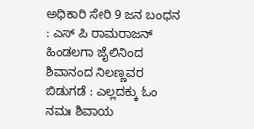ಅಧಿಕಾರಿ ಸೇರಿ 9 ಜನ ಬಂಧನ : ಎಸ್ ಪಿ ರಾಮರಾಜನ್
ಹಿಂಡಲಗಾ ಜೈಲಿನಿಂದ ಶಿವಾನಂದ ನಿಲಣ್ಣವರ ಬಿಡುಗಡೆ : ಎಲ್ಲದಕ್ಕು ಓಂ ನಮಃ ಶಿವಾಯ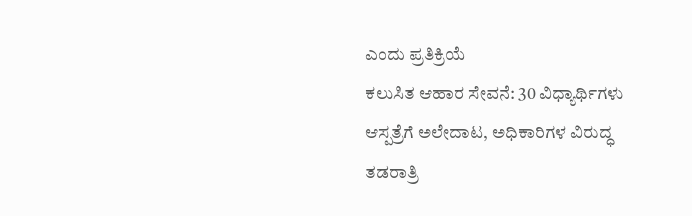ಎಂದು ಪ್ರತಿಕ್ರಿಯೆ
ಕಲುಸಿತ ಆಹಾರ ಸೇವನೆ: 30 ವಿಧ್ಯಾರ್ಥಿಗಳು ಆಸ್ಪತ್ರೆಗೆ ಅಲೇದಾಟ, ಅಧಿಕಾರಿಗಳ ವಿರುದ್ಧ ತಡರಾತ್ರಿ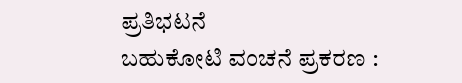ಪ್ರತಿಭಟನೆ
ಬಹುಕೋಟಿ ವಂಚನೆ ಪ್ರಕರಣ :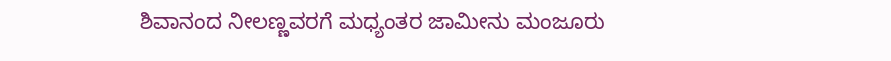ಶಿವಾನಂದ ನೀಲಣ್ಣವರಗೆ ಮಧ್ಯಂತರ ಜಾಮೀನು ಮಂಜೂರು